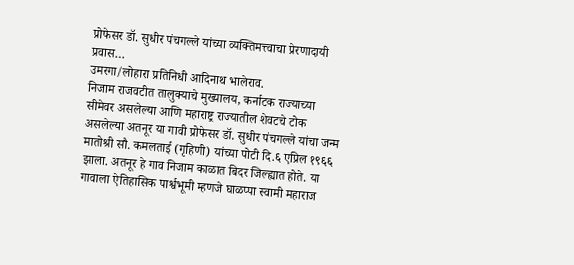प्रोफेसर डॉ. सुधीर पंचगल्ले यांच्या व्यक्तिमत्त्वाचा प्रेरणादायी प्रवास…
उमरगा/लोहारा प्रतिनिधी आदिनाथ भालेराव.
निजाम राजवटीत तालुक्याचे मुख्यालय, कर्नाटक राज्याच्या सीमेवर असलेल्या आणि महाराष्ट्र राज्यातील शेवटचे टोक असलेल्या अतनूर या गावी प्रोफेसर डॉ. सुधीर पंचगल्ले यांचा जन्म मातोश्री सौ. कमलताई (गृहिणी) यांच्या पोटी दि.६ एप्रिल १९६६ झाला. अतनूर हे गाव निजाम काळात बिदर जिल्ह्यात होते. या गावाला ऐतिहासिक पार्श्वभूमी म्हणजे घाळप्पा स्वामी महाराज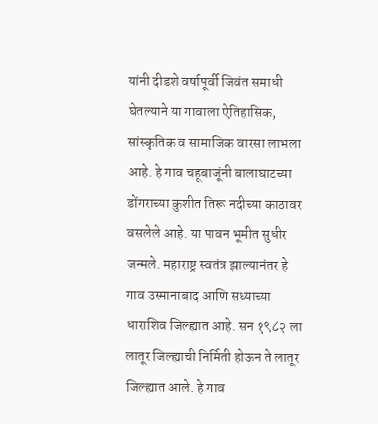यांनी दीडशे वर्षापूर्वी जिवंत समाधी घेतल्याने या गावाला ऐतिहासिक, सांस्कृतिक व सामाजिक वारसा लाभला आहे. हे गाव चहूबाजूंनी बालाघाटच्या डोंगराच्या कुशीत तिरू नदीच्या काठावर वसलेले आहे. या पावन भूमीत सुधीर जन्मले. महाराष्ट्र स्वतंत्र झाल्यानंतर हे गाव उस्मानाबाद आणि सध्याच्या धाराशिव जिल्ह्यात आहे. सन १९८२ ला लातूर जिल्ह्याची निर्मिती होऊन ते लातूर जिल्ह्यात आले. हे गाव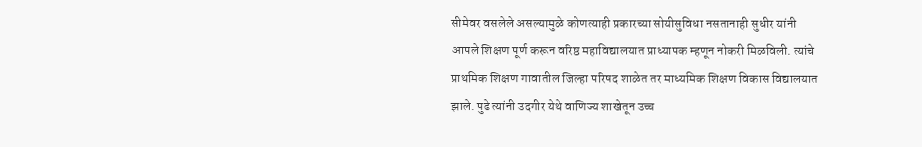सीमेवर वसलेले असल्यामुळे कोणत्याही प्रकारच्या सोयीसुविधा नसतानाही सुधीर यांनी आपले शिक्षण पूर्ण करून वरिष्ठ महाविद्यालयात प्राध्यापक म्हणून नोकरी मिळविली. त्यांचे प्राथमिक शिक्षण गावातील जिल्हा परिषद शाळेत तर माध्यमिक शिक्षण विकास विद्यालयात झाले. पुढे त्यांनी उदगीर येथे वाणिज्य शाखेतून उच्च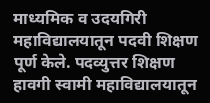माध्यमिक व उदयगिरी महाविद्यालयातून पदवी शिक्षण पूर्ण केले. पदव्युत्तर शिक्षण हावगी स्वामी महाविद्यालयातून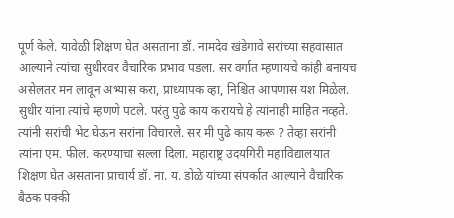पूर्ण केले. यावेळी शिक्षण घेत असताना डॉ. नामदेव खंडेगावे सरांच्या सहवासात आल्याने त्यांचा सुधीरवर वैचारिक प्रभाव पडला. सर वर्गात म्हणायचे कांही बनायच असेलतर मन लावून अभ्यास करा, प्राध्यापक व्हा, निश्चित आपणास यश मिळेल. सुधीर यांना त्यांचे म्हणणे पटले. परंतु पुढे काय करायचे हे त्यांनाही माहित नव्हते. त्यांनी सरांची भेट घेऊन सरांना विचारले. सर मी पुढे काय करू ? तेव्हा सरांनी त्यांना एम. फील. करण्याचा सल्ला दिला. महाराष्ट्र उदयगिरी महाविद्यालयात शिक्षण घेत असताना प्राचार्य डॉ. ना. य. डोळे यांच्या संपर्कात आल्याने वैचारिक बैठक पक्की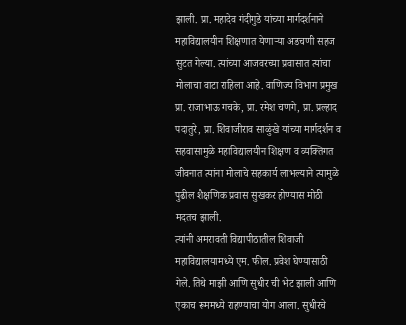झाली. प्रा. महादेव गंदीगुडे यांच्या मार्गदर्शनाने महाविद्यालयीन शिक्षणात येणाऱ्या अडचणी सहज सुटत गेल्या. त्यांच्या आजवरच्या प्रवासात त्यांचा मोलाचा वाटा राहिला आहे. वाणिज्य विभाग प्रमुख प्रा. राजाभाऊ गचके, प्रा. रमेश चणगे, प्रा. प्रल्हाद पदातुरे, प्रा. शिवाजीराव साळुंखे यांच्या मार्गदर्शन व सहवासामुळे महाविद्यालयीन शिक्षण व व्यक्तिगत जीवनात त्यांना मोलाचे सहकार्य लाभल्याने त्यामुळे पुढील शैक्षणिक प्रवास सुखकर होण्यास मोठी मदतच झाली.
त्यांनी अमरावती विद्यापीठातील शिवाजी महाविद्यालयामध्ये एम. फील. प्रवेश घेण्यासाठी गेले. तिथे माझी आणि सुधीर ची भेट झाली आणि एकाच रूममध्ये राहण्याचा योग आला. सुधीरचे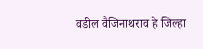वडील वैजिनाथराव हे जिल्हा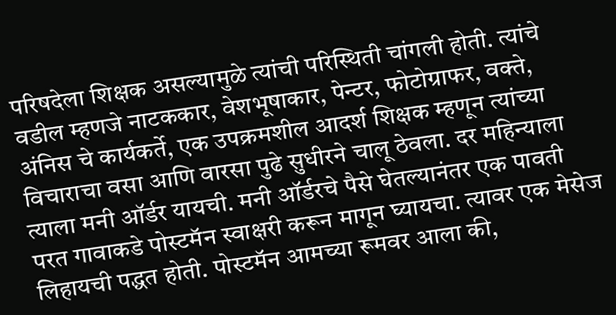परिषदेला शिक्षक असल्यामुळे त्यांची परिस्थिती चांगली होती. त्यांचे वडील म्हणजे नाटककार, वेशभूषाकार, पेन्टर, फोटोग्राफर, वक्ते, अंनिस चे कार्यकर्ते, एक उपक्रमशील आदर्श शिक्षक म्हणून त्यांच्या विचाराचा वसा आणि वारसा पुढे सुधीरने चालू ठेवला. दर महिन्याला त्याला मनी ऑर्डर यायची. मनी ऑर्डरचे पैसे घेतल्यानंतर एक पावती परत गावाकडे पोस्टमॅन स्वाक्षरी करून मागून घ्यायचा. त्यावर एक मेसेज लिहायची पद्धत होती. पोस्टमॅन आमच्या रूमवर आला की,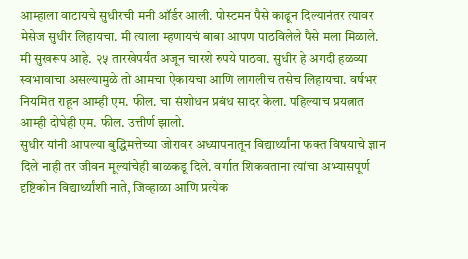आम्हाला वाटायचे सुधीरची मनी ऑर्डर आली. पोस्टमन पैसे काढून दिल्यानंतर त्यावर मेसेज सुधीर लिहायचा. मी त्याला म्हणायचं बाबा आपण पाठविलेले पैसे मला मिळाले. मी सुखरूप आहे. २५ तारखेपर्यंत अजून चारशे रुपये पाठवा. सुधीर हे अगदी हळव्या स्वभावाचा असल्यामुळे तो आमचा ऐकायचा आणि लागलीच तसेच लिहायचा. वर्षभर नियमित राहून आम्ही एम. फील. चा संशोधन प्रबंध सादर केला. पहिल्याच प्रयत्नात आम्ही दोघेही एम. फील. उत्तीर्ण झालो.
सुधीर यांनी आपल्या बुद्धिमत्तेच्या जोरावर अध्यापनातून विद्यार्थ्यांना फक्त विषयाचे ज्ञान दिले नाही तर जीवन मूल्यांचेही बाळकडू दिले. वर्गात शिकवताना त्यांचा अभ्यासपूर्ण दृष्टिकोन विद्यार्थ्यांशी नाते, जिव्हाळा आणि प्रत्येक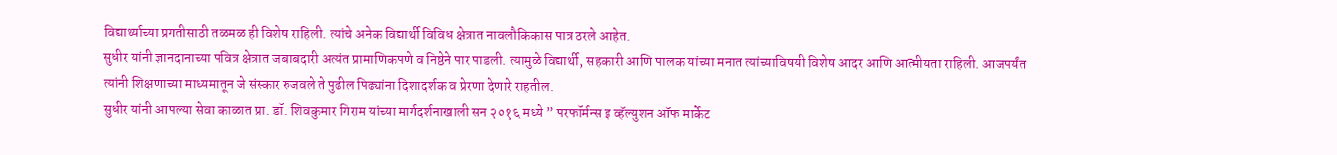विद्यार्थ्याच्या प्रगतीसाठी तळमळ ही विशेष राहिली. त्यांचे अनेक विद्यार्थी विविध क्षेत्रात नावलौकिकास पात्र ठरले आहेत.
सुधीर यांनी ज्ञानदानाच्या पवित्र क्षेत्रात जबाबदारी अत्यंत प्रामाणिकपणे व निष्ठेने पार पाडली. त्यामुळे विद्यार्थी, सहकारी आणि पालक यांच्या मनात त्यांच्याविषयी विशेष आदर आणि आत्मीयता राहिली. आजपर्यंत त्यांनी शिक्षणाच्या माध्यमातून जे संस्कार रुजवले ते पुढील पिढ्यांना दिशादर्शक व प्रेरणा देणारे राहतील.
सुधीर यांनी आपल्या सेवा काळात प्रा. डॉ. शिवकुमार गिराम यांच्या मार्गदर्शनाखाली सन २०१६ मध्ये ” परफॉर्मन्स इ व्हॅल्युशन ऑफ मार्केट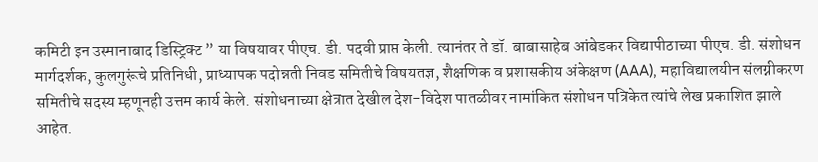कमिटी इन उस्मानाबाद डिस्ट्रिक्ट ” या विषयावर पीएच. डी. पदवी प्राप्त केली. त्यानंतर ते डॉ. बाबासाहेब आंबेडकर विद्यापीठाच्या पीएच. डी. संशोधन मार्गदर्शक, कुलगुरूंचे प्रतिनिधी, प्राध्यापक पदोन्नती निवड समितीचे विषयतज्ञ, शैक्षणिक व प्रशासकीय अंकेक्षण (AAA), महाविद्यालयीन संलग्नीकरण समितीचे सदस्य म्हणूनही उत्तम कार्य केले. संशोधनाच्या क्षेत्रात देखील देश-विदेश पातळीवर नामांकित संशोधन पत्रिकेत त्यांचे लेख प्रकाशित झाले आहेत.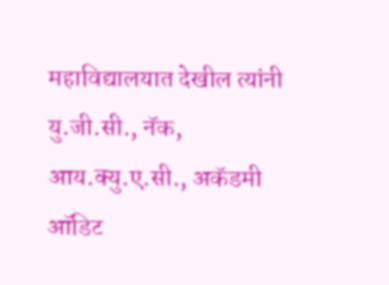महाविद्यालयात देखील त्यांनी यु.जी.सी., नॅक, आय.क्यु.ए.सी., अकॅडमी ऑडिट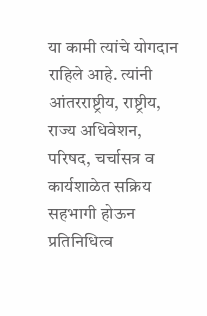या कामी त्यांचे योगदान राहिले आहे. त्यांनी आंतरराष्ट्रीय, राष्ट्रीय, राज्य अधिवेशन, परिषद, चर्चासत्र व कार्यशाळेत सक्रिय सहभागी होऊन प्रतिनिधित्व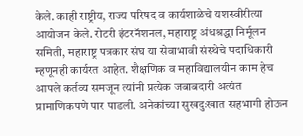केले. काही राष्ट्रीय, राज्य परिषद व कार्यशाळेचे यशस्वीरीत्या आयोजन केले. रोटरी इंटरनॅशनल, महाराष्ट्र अंधश्रद्धा निर्मूलन समिती, महाराष्ट्र पत्रकार संघ या सेवाभावी संस्थेचे पदाधिकारी म्हणूनही कार्यरत आहेत. शैक्षणिक व महाविद्यालयीन काम हेच आपले कर्तव्य समजून त्यांनी प्रत्येक जबाबदारी अत्यंत प्रामाणिकपणे पार पाडली. अनेकांच्या सुखदुःखात सहभागी होऊन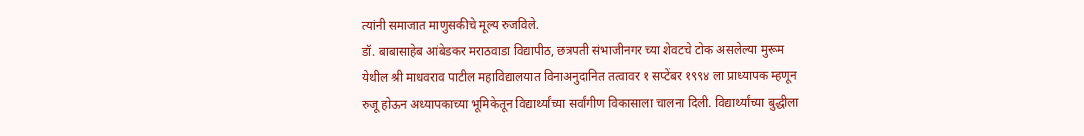त्यांनी समाजात माणुसकीचे मूल्य रुजविले.
डॉ. बाबासाहेब आंबेडकर मराठवाडा विद्यापीठ, छत्रपती संभाजीनगर च्या शेवटचे टोक असलेल्या मुरूम येथील श्री माधवराव पाटील महाविद्यालयात विनाअनुदानित तत्वावर १ सप्टेंबर १९९४ ला प्राध्यापक म्हणून रुजू होऊन अध्यापकाच्या भूमिकेतून विद्यार्थ्यांच्या सर्वांगीण विकासाला चालना दिली. विद्यार्थ्यांच्या बुद्धीला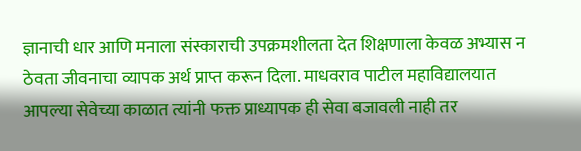ज्ञानाची धार आणि मनाला संस्काराची उपक्रमशीलता देत शिक्षणाला केवळ अभ्यास न ठेवता जीवनाचा व्यापक अर्थ प्राप्त करून दिला. माधवराव पाटील महाविद्यालयात आपल्या सेवेच्या काळात त्यांनी फक्त प्राध्यापक ही सेवा बजावली नाही तर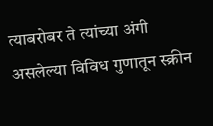त्याबरोबर ते त्यांच्या अंगी असलेल्या विविध गुणातून स्क्रीन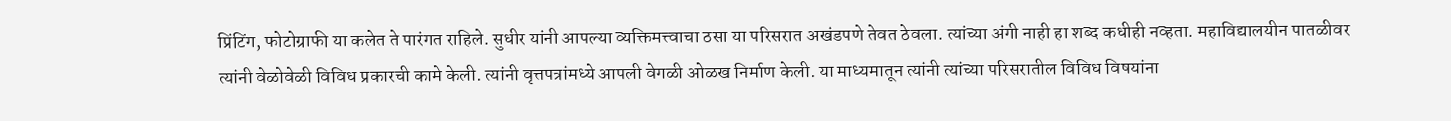प्रिंटिंग, फोटोग्राफी या कलेत ते पारंगत राहिले. सुधीर यांनी आपल्या व्यक्तिमत्त्वाचा ठसा या परिसरात अखंडपणे तेवत ठेवला. त्यांच्या अंगी नाही हा शब्द कधीही नव्हता. महाविद्यालयीन पातळीवर त्यांनी वेळोवेळी विविध प्रकारची कामे केली. त्यांनी वृत्तपत्रांमध्ये आपली वेगळी ओळख निर्माण केली. या माध्यमातून त्यांनी त्यांच्या परिसरातील विविध विषयांना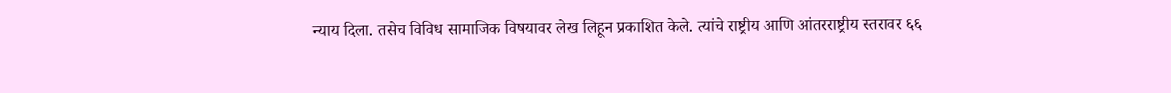न्याय दिला. तसेच विविध सामाजिक विषयावर लेख लिहून प्रकाशित केले. त्यांचे राष्ट्रीय आणि आंतरराष्ट्रीय स्तरावर ६६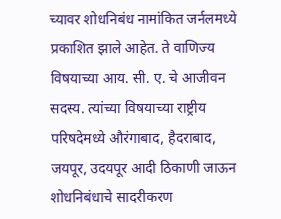च्यावर शोधनिबंध नामांकित जर्नलमध्ये प्रकाशित झाले आहेत. ते वाणिज्य विषयाच्या आय. सी. ए. चे आजीवन सदस्य. त्यांच्या विषयाच्या राष्ट्रीय परिषदेमध्ये औरंगाबाद, हैदराबाद, जयपूर, उदयपूर आदी ठिकाणी जाऊन शोधनिबंधाचे सादरीकरण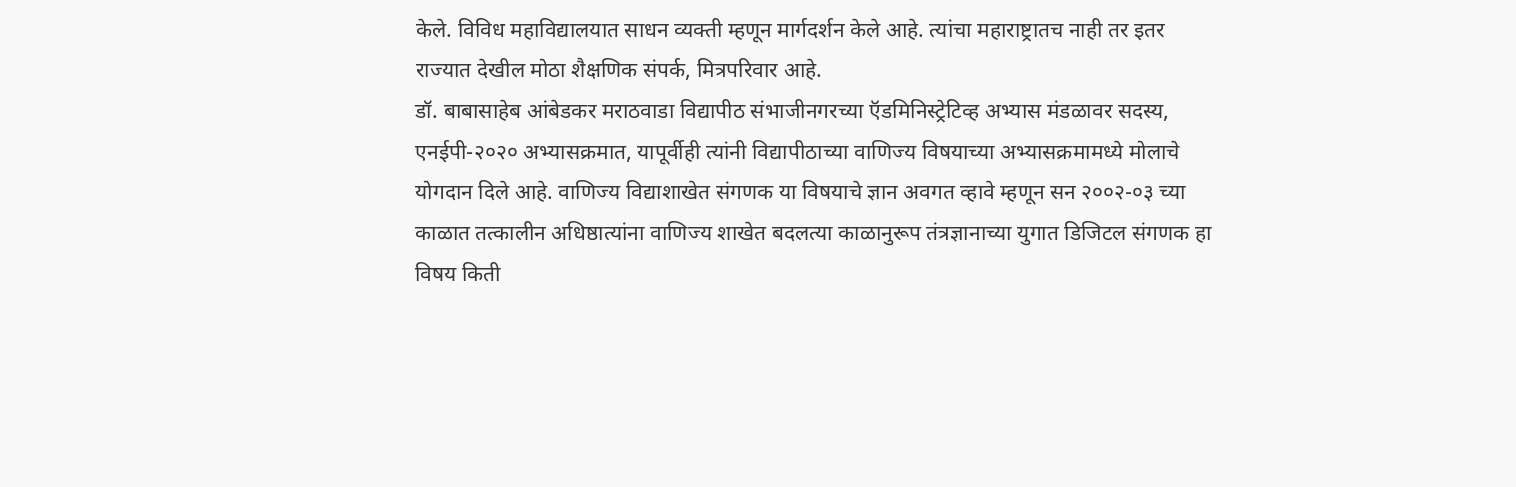केले. विविध महाविद्यालयात साधन व्यक्ती म्हणून मार्गदर्शन केले आहे. त्यांचा महाराष्ट्रातच नाही तर इतर राज्यात देखील मोठा शैक्षणिक संपर्क, मित्रपरिवार आहे.
डॉ. बाबासाहेब आंबेडकर मराठवाडा विद्यापीठ संभाजीनगरच्या ऍडमिनिस्ट्रेटिव्ह अभ्यास मंडळावर सदस्य, एनईपी-२०२० अभ्यासक्रमात, यापूर्वीही त्यांनी विद्यापीठाच्या वाणिज्य विषयाच्या अभ्यासक्रमामध्ये मोलाचे योगदान दिले आहे. वाणिज्य विद्याशाखेत संगणक या विषयाचे ज्ञान अवगत व्हावे म्हणून सन २००२-०३ च्या काळात तत्कालीन अधिष्ठात्यांना वाणिज्य शाखेत बदलत्या काळानुरूप तंत्रज्ञानाच्या युगात डिजिटल संगणक हा विषय किती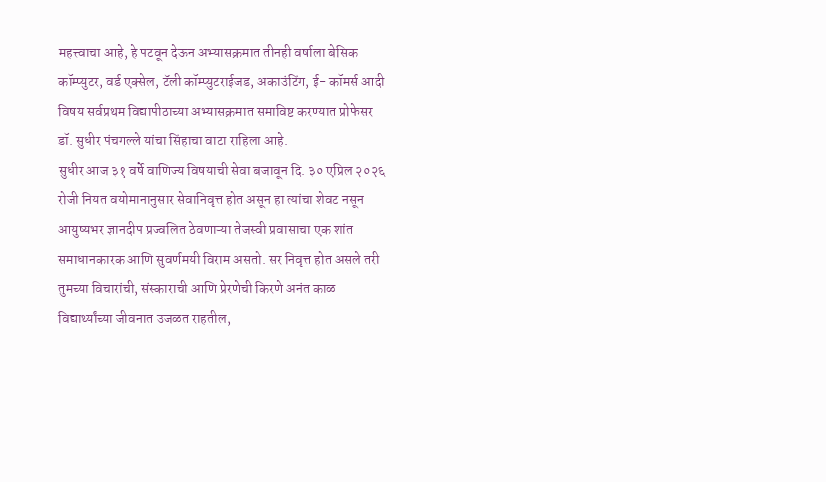महत्त्वाचा आहे, हे पटवून देऊन अभ्यासक्रमात तीनही वर्षाला बेसिक कॉम्प्युटर, वर्ड एक्सेल, टॅली कॉम्प्युटराईजड, अकाउंटिंग, ई- कॉमर्स आदी विषय सर्वप्रथम विद्यापीठाच्या अभ्यासक्रमात समाविष्ट करण्यात प्रोफेसर डॉ. सुधीर पंचगल्ले यांचा सिंहाचा वाटा राहिला आहे.
सुधीर आज ३१ वर्षे वाणिज्य विषयाची सेवा बजावून दि. ३० एप्रिल २०२६ रोजी नियत वयोमानानुसार सेवानिवृत्त होत असून हा त्यांचा शेवट नसून आयुष्यभर ज्ञानदीप प्रज्वलित ठेवणाऱ्या तेजस्वी प्रवासाचा एक शांत समाधानकारक आणि सुवर्णमयी विराम असतो. सर निवृत्त होत असले तरी तुमच्या विचारांची, संस्काराची आणि प्रेरणेची किरणे अनंत काळ विद्यार्थ्यांच्या जीवनात उजळत राहतील,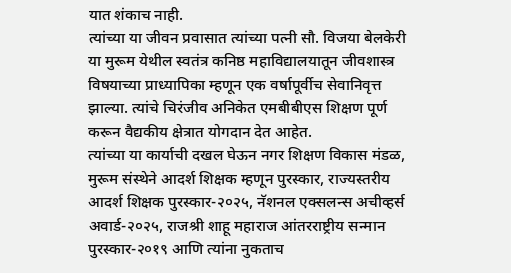यात शंकाच नाही.
त्यांच्या या जीवन प्रवासात त्यांच्या पत्नी सौ. विजया बेलकेरी या मुरूम येथील स्वतंत्र कनिष्ठ महाविद्यालयातून जीवशास्त्र विषयाच्या प्राध्यापिका म्हणून एक वर्षापूर्वीच सेवानिवृत्त झाल्या. त्यांचे चिरंजीव अनिकेत एमबीबीएस शिक्षण पूर्ण करून वैद्यकीय क्षेत्रात योगदान देत आहेत.
त्यांच्या या कार्याची दखल घेऊन नगर शिक्षण विकास मंडळ, मुरूम संस्थेने आदर्श शिक्षक म्हणून पुरस्कार, राज्यस्तरीय आदर्श शिक्षक पुरस्कार-२०२५, नॅशनल एक्सलन्स अचीव्हर्स अवार्ड-२०२५, राजश्री शाहू महाराज आंतरराष्ट्रीय सन्मान पुरस्कार-२०१९ आणि त्यांना नुकताच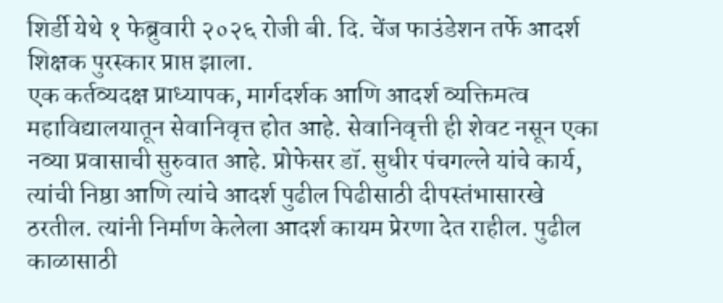शिर्डी येथे १ फेब्रुवारी २०२६ रोजी बी. दि. चेंज फाउंडेशन तर्फे आदर्श शिक्षक पुरस्कार प्राप्त झाला.
एक कर्तव्यदक्ष प्राध्यापक, मार्गदर्शक आणि आदर्श व्यक्तिमत्व महाविद्यालयातून सेवानिवृत्त होत आहे. सेवानिवृत्ती ही शेवट नसून एका नव्या प्रवासाची सुरुवात आहे. प्रोफेसर डॉ. सुधीर पंचगल्ले यांचे कार्य, त्यांची निष्ठा आणि त्यांचे आदर्श पुढील पिढीसाठी दीपस्तंभासारखे ठरतील. त्यांनी निर्माण केलेला आदर्श कायम प्रेरणा देत राहील. पुढील काळासाठी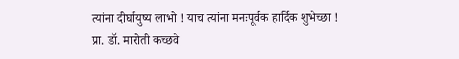त्यांना दीर्घायुष्य लाभो ! याच त्यांना मनःपूर्वक हार्दिक शुभेच्छा !
प्रा. डॉ. मारोती कच्छवे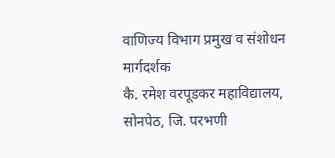वाणिज्य विभाग प्रमुख व संशोधन मार्गदर्शक
कै. रमेश वरपूडकर महाविद्यालय,
सोनपेठ, जि. परभणी